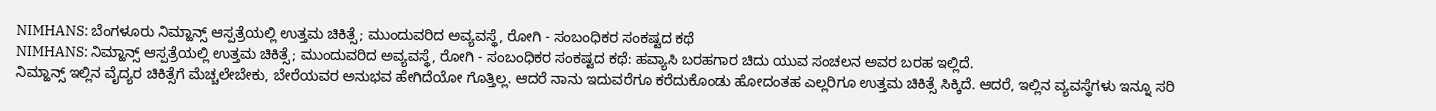NIMHANS: ಬೆಂಗಳೂರು ನಿಮ್ಹಾನ್ಸ್ ಆಸ್ಪತ್ರೆಯಲ್ಲಿ ಉತ್ತಮ ಚಿಕಿತ್ಸೆ; ಮುಂದುವರಿದ ಅವ್ಯವಸ್ಥೆ, ರೋಗಿ - ಸಂಬಂಧಿಕರ ಸಂಕಷ್ಟದ ಕಥೆ
NIMHANS: ನಿಮ್ಹಾನ್ಸ್ ಆಸ್ಪತ್ರೆಯಲ್ಲಿ ಉತ್ತಮ ಚಿಕಿತ್ಸೆ; ಮುಂದುವರಿದ ಅವ್ಯವಸ್ಥೆ, ರೋಗಿ - ಸಂಬಂಧಿಕರ ಸಂಕಷ್ಟದ ಕಥೆ: ಹವ್ಯಾಸಿ ಬರಹಗಾರ ಚಿದು ಯುವ ಸಂಚಲನ ಅವರ ಬರಹ ಇಲ್ಲಿದೆ.
ನಿಮ್ಹಾನ್ಸ್ ಇಲ್ಲಿನ ವೈದ್ಯರ ಚಿಕಿತ್ಸೆಗೆ ಮೆಚ್ಚಲೇಬೇಕು, ಬೇರೆಯವರ ಅನುಭವ ಹೇಗಿದೆಯೋ ಗೊತ್ತಿಲ್ಲ. ಆದರೆ ನಾನು ಇದುವರೆಗೂ ಕರೆದುಕೊಂಡು ಹೋದಂತಹ ಎಲ್ಲರಿಗೂ ಉತ್ತಮ ಚಿಕಿತ್ಸೆ ಸಿಕ್ಕಿದೆ. ಆದರೆ, ಇಲ್ಲಿನ ವ್ಯವಸ್ಥೆಗಳು ಇನ್ನೂ ಸರಿ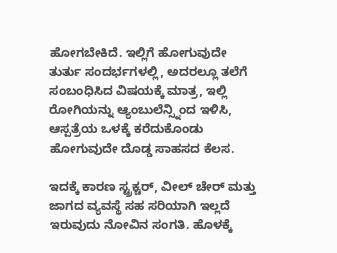ಹೋಗಬೇಕಿದೆ. ಇಲ್ಲಿಗೆ ಹೋಗುವುದೇ ತುರ್ತು ಸಂದರ್ಭಗಳಲ್ಲಿ, ಅದರಲ್ಲೂ ತಲೆಗೆ ಸಂಬಂಧಿಸಿದ ವಿಷಯಕ್ಕೆ ಮಾತ್ರ, ಇಲ್ಲಿ ರೋಗಿಯನ್ನು ಆ್ಯಂಬುಲೆನ್ಸ್ನಿಂದ ಇಳಿಸಿ, ಆಸ್ಪತ್ರೆಯ ಒಳಕ್ಕೆ ಕರೆದುಕೊಂಡು ಹೋಗುವುದೇ ದೊಡ್ಡ ಸಾಹಸದ ಕೆಲಸ.

ಇದಕ್ಕೆ ಕಾರಣ ಸ್ಟ್ರಕ್ಚರ್, ವೀಲ್ ಚೇರ್ ಮತ್ತು ಜಾಗದ ವ್ಯವಸ್ಥೆ ಸಹ ಸರಿಯಾಗಿ ಇಲ್ಲದೆ ಇರುವುದು ನೋವಿನ ಸಂಗತಿ. ಹೊಳಕ್ಕೆ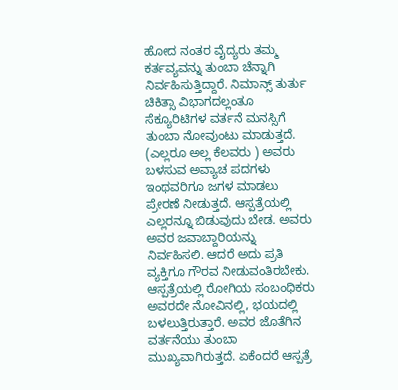ಹೋದ ನಂತರ ವೈದ್ಯರು ತಮ್ಮ ಕರ್ತವ್ಯವನ್ನು ತುಂಬಾ ಚೆನ್ನಾಗಿ ನಿರ್ವಹಿಸುತ್ತಿದ್ದಾರೆ. ನಿಮಾನ್ಸ್ ತುರ್ತು ಚಿಕಿತ್ಸಾ ವಿಭಾಗದಲ್ಲಂತೂ ಸೆಕ್ಯೂರಿಟಿಗಳ ವರ್ತನೆ ಮನಸ್ಸಿಗೆ ತುಂಬಾ ನೋವುಂಟು ಮಾಡುತ್ತದೆ. (ಎಲ್ಲರೂ ಅಲ್ಲ ಕೆಲವರು ) ಅವರು ಬಳಸುವ ಅವ್ಯಾಚ ಪದಗಳು ಇಂಥವರಿಗೂ ಜಗಳ ಮಾಡಲು ಪ್ರೇರಣೆ ನೀಡುತ್ತದೆ. ಆಸ್ಪತ್ರೆಯಲ್ಲಿ ಎಲ್ಲರನ್ನೂ ಬಿಡುವುದು ಬೇಡ. ಅವರು ಅವರ ಜವಾಬ್ದಾರಿಯನ್ನು ನಿರ್ವಹಿಸಲಿ. ಆದರೆ ಅದು ಪ್ರತಿ ವ್ಯಕ್ತಿಗೂ ಗೌರವ ನೀಡುವಂತಿರಬೇಕು.
ಆಸ್ಪತ್ರೆಯಲ್ಲಿ ರೋಗಿಯ ಸಂಬಂಧಿಕರು ಅವರದೇ ನೋವಿನಲ್ಲಿ, ಭಯದಲ್ಲಿ ಬಳಲುತ್ತಿರುತ್ತಾರೆ. ಅವರ ಜೊತೆಗಿನ ವರ್ತನೆಯು ತುಂಬಾ ಮುಖ್ಯವಾಗಿರುತ್ತದೆ. ಏಕೆಂದರೆ ಆಸ್ಪತ್ರೆ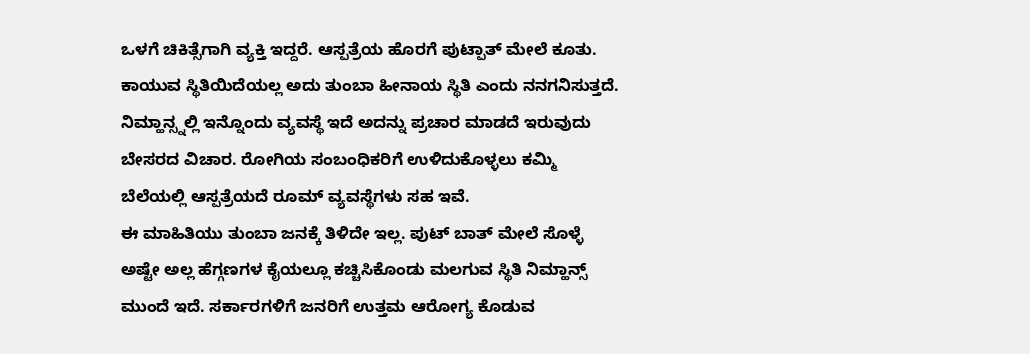ಒಳಗೆ ಚಿಕಿತ್ಸೆಗಾಗಿ ವ್ಯಕ್ತಿ ಇದ್ದರೆ. ಆಸ್ಪತ್ರೆಯ ಹೊರಗೆ ಪುಟ್ಪಾತ್ ಮೇಲೆ ಕೂತು. ಕಾಯುವ ಸ್ಥಿತಿಯಿದೆಯಲ್ಲ ಅದು ತುಂಬಾ ಹೀನಾಯ ಸ್ಥಿತಿ ಎಂದು ನನಗನಿಸುತ್ತದೆ. ನಿಮ್ಹಾನ್ಸ್ನಲ್ಲಿ ಇನ್ನೊಂದು ವ್ಯವಸ್ಥೆ ಇದೆ ಅದನ್ನು ಪ್ರಚಾರ ಮಾಡದೆ ಇರುವುದು ಬೇಸರದ ವಿಚಾರ. ರೋಗಿಯ ಸಂಬಂಧಿಕರಿಗೆ ಉಳಿದುಕೊಳ್ಳಲು ಕಮ್ಮಿ ಬೆಲೆಯಲ್ಲಿ ಆಸ್ಪತ್ರೆಯದೆ ರೂಮ್ ವ್ಯವಸ್ಥೆಗಳು ಸಹ ಇವೆ.
ಈ ಮಾಹಿತಿಯು ತುಂಬಾ ಜನಕ್ಕೆ ತಿಳಿದೇ ಇಲ್ಲ. ಪುಟ್ ಬಾತ್ ಮೇಲೆ ಸೊಳ್ಳೆ ಅಷ್ಟೇ ಅಲ್ಲ ಹೆಗ್ಗಣಗಳ ಕೈಯಲ್ಲೂ ಕಚ್ಚಿಸಿಕೊಂಡು ಮಲಗುವ ಸ್ಥಿತಿ ನಿಮ್ಹಾನ್ಸ್ ಮುಂದೆ ಇದೆ. ಸರ್ಕಾರಗಳಿಗೆ ಜನರಿಗೆ ಉತ್ತಮ ಆರೋಗ್ಯ ಕೊಡುವ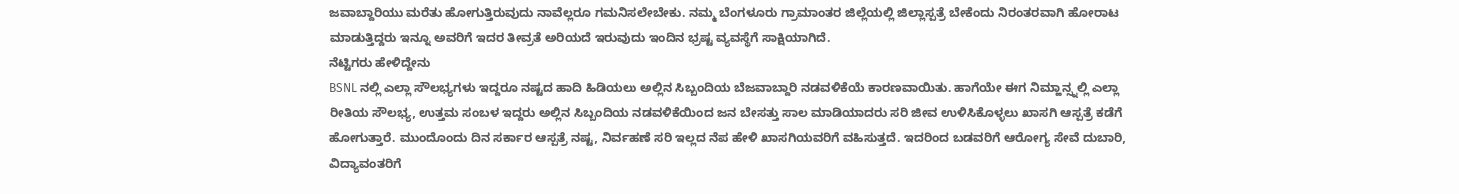ಜವಾಬ್ದಾರಿಯು ಮರೆತು ಹೋಗುತ್ತಿರುವುದು ನಾವೆಲ್ಲರೂ ಗಮನಿಸಲೇಬೇಕು. ನಮ್ಮ ಬೆಂಗಳೂರು ಗ್ರಾಮಾಂತರ ಜಿಲ್ಲೆಯಲ್ಲಿ ಜಿಲ್ಲಾಸ್ಪತ್ರೆ ಬೇಕೆಂದು ನಿರಂತರವಾಗಿ ಹೋರಾಟ ಮಾಡುತ್ತಿದ್ದರು ಇನ್ನೂ ಅವರಿಗೆ ಇದರ ತೀವ್ರತೆ ಅರಿಯದೆ ಇರುವುದು ಇಂದಿನ ಭ್ರಷ್ಟ ವ್ಯವಸ್ಥೆಗೆ ಸಾಕ್ಷಿಯಾಗಿದೆ.
ನೆಟ್ಟಿಗರು ಹೇಳಿದ್ದೇನು
BSNL ನಲ್ಲಿ ಎಲ್ಲಾ ಸೌಲಭ್ಯಗಳು ಇದ್ದರೂ ನಷ್ಟದ ಹಾದಿ ಹಿಡಿಯಲು ಅಲ್ಲಿನ ಸಿಬ್ಬಂದಿಯ ಬೆಜವಾಬ್ದಾರಿ ನಡವಳಿಕೆಯೆ ಕಾರಣವಾಯಿತು. ಹಾಗೆಯೇ ಈಗ ನಿಮ್ಹಾನ್ಸ್ನಲ್ಲಿ ಎಲ್ಲಾ ರೀತಿಯ ಸೌಲಭ್ಯ, ಉತ್ತಮ ಸಂಬಳ ಇದ್ದರು ಅಲ್ಲಿನ ಸಿಬ್ಬಂದಿಯ ನಡವಳಿಕೆಯಿಂದ ಜನ ಬೇಸತ್ತು ಸಾಲ ಮಾಡಿಯಾದರು ಸರಿ ಜೀವ ಉಳಿಸಿಕೊಳ್ಳಲು ಖಾಸಗಿ ಆಸ್ಪತ್ರೆ ಕಡೆಗೆ ಹೋಗುತ್ತಾರೆ. ಮುಂದೊಂದು ದಿನ ಸರ್ಕಾರ ಆಸ್ಪತ್ರೆ ನಷ್ಟ, ನಿರ್ವಹಣೆ ಸರಿ ಇಲ್ಲದ ನೆಪ ಹೇಳಿ ಖಾಸಗಿಯವರಿಗೆ ವಹಿಸುತ್ತದೆ. ಇದರಿಂದ ಬಡವರಿಗೆ ಆರೋಗ್ಯ ಸೇವೆ ದುಬಾರಿ, ವಿದ್ಯಾವಂತರಿಗೆ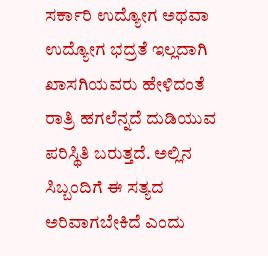ಸರ್ಕಾರಿ ಉದ್ಯೋಗ ಅಥವಾ ಉದ್ಯೋಗ ಭದ್ರತೆ ಇಲ್ಲದಾಗಿ ಖಾಸಗಿಯವರು ಹೇಳಿದಂತೆ ರಾತ್ರಿ ಹಗಲೆನ್ನದೆ ದುಡಿಯುವ ಪರಿಸ್ಥಿತಿ ಬರುತ್ತದೆ. ಅಲ್ಲಿನ ಸಿಬ್ಬಂದಿಗೆ ಈ ಸತ್ಯದ ಅರಿವಾಗಬೇಕಿದೆ ಎಂದು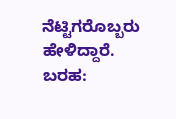ನೆಟ್ಟಿಗರೊಬ್ಬರು ಹೇಳಿದ್ದಾರೆ.
ಬರಹ: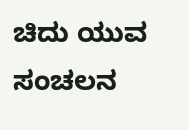ಚಿದು ಯುವ ಸಂಚಲನ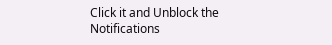Click it and Unblock the Notifications